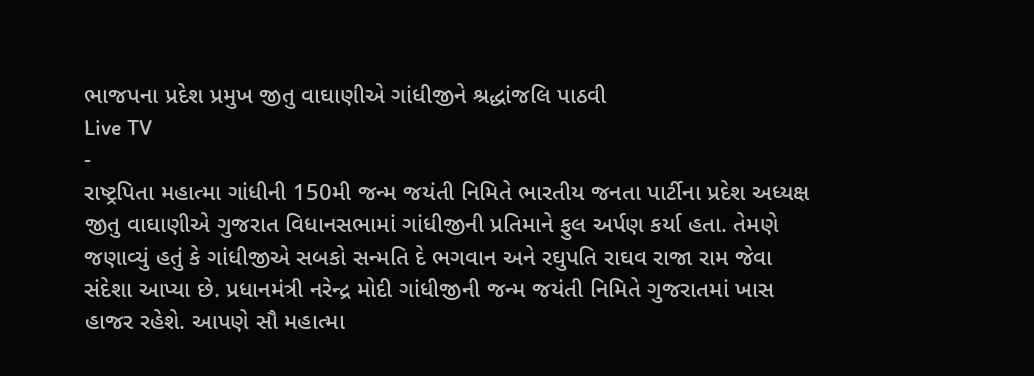ભાજપના પ્રદેશ પ્રમુખ જીતુ વાઘાણીએ ગાંધીજીને શ્રદ્ધાંજલિ પાઠવી
Live TV
-
રાષ્ટ્રપિતા મહાત્મા ગાંધીની 150મી જન્મ જયંતી નિમિતે ભારતીય જનતા પાર્ટીના પ્રદેશ અધ્યક્ષ જીતુ વાઘાણીએ ગુજરાત વિધાનસભામાં ગાંધીજીની પ્રતિમાને ફુલ અર્પણ કર્યા હતા. તેમણે જણાવ્યું હતું કે ગાંધીજીએ સબકો સન્મતિ દે ભગવાન અને રઘુપતિ રાઘવ રાજા રામ જેવા સંદેશા આપ્યા છે. પ્રધાનમંત્રી નરેન્દ્ર મોદી ગાંધીજીની જન્મ જયંતી નિમિતે ગુજરાતમાં ખાસ હાજર રહેશે. આપણે સૌ મહાત્મા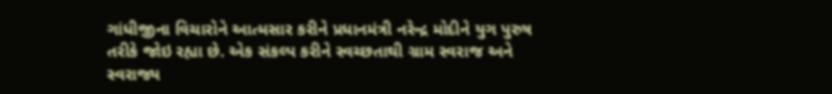ગાંધીજીના વિચારોને આત્મસાર કરીને પ્રધાનમંત્રી નરેન્દ્ર મોદીને યુગ પુરુષ તરીકે જોઇ રહ્યા છે. એક સંકલ્પ કરીને સ્વચ્છતાથી ગ્રામ સ્વરાજ અને સ્વરાજ્ય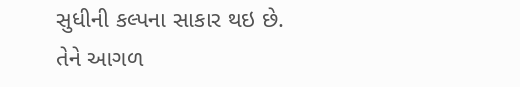સુધીની કલ્પના સાકાર થઇ છે. તેને આગળ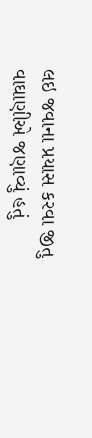લઇ જવાના પ્રયાસ કરવા જીતુ વાઘાણીએ જણાવ્યું હતું